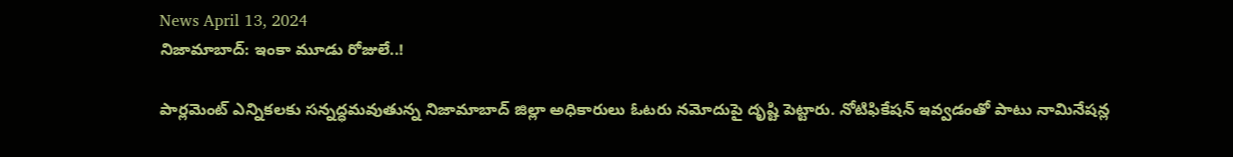News April 13, 2024
నిజామాబాద్: ఇంకా మూడు రోజులే..!

పార్లమెంట్ ఎన్నికలకు సన్నద్ధమవుతున్న నిజామాబాద్ జిల్లా అధికారులు ఓటరు నమోదుపై దృష్టి పెట్టారు. నోటిఫికేషన్ ఇవ్వడంతో పాటు నామినేషన్ల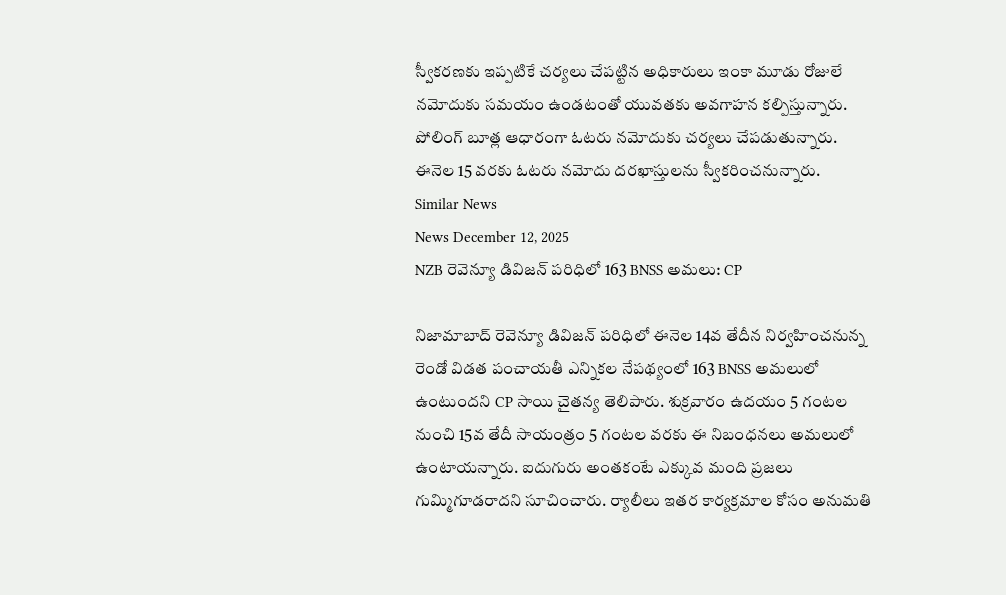స్వీకరణకు ఇప్పటికే చర్యలు చేపట్టిన అధికారులు ఇంకా మూడు రోజులే నమోదుకు సమయం ఉండటంతో యువతకు అవగాహన కల్పిస్తున్నారు. పోలింగ్ బూత్ల ఆధారంగా ఓటరు నమోదుకు చర్యలు చేపడుతున్నారు. ఈనెల 15 వరకు ఓటరు నమోదు దరఖాస్తులను స్వీకరించనున్నారు.
Similar News
News December 12, 2025
NZB రెవెన్యూ డివిజన్ పరిధిలో 163 BNSS అమలు: CP

నిజామాబాద్ రెవెన్యూ డివిజన్ పరిధిలో ఈనెల 14వ తేదీన నిర్వహించనున్న రెండో విడత పంచాయతీ ఎన్నికల నేపథ్యంలో 163 BNSS అమలులో ఉంటుందని CP సాయి చైతన్య తెలిపారు. శుక్రవారం ఉదయం 5 గంటల నుంచి 15వ తేదీ సాయంత్రం 5 గంటల వరకు ఈ నిబంధనలు అమలులో ఉంటాయన్నారు. ఐదుగురు అంతకంటే ఎక్కువ మంది ప్రజలు గుమ్మిగూడరాదని సూచించారు. ర్యాలీలు ఇతర కార్యక్రమాల కోసం అనుమతి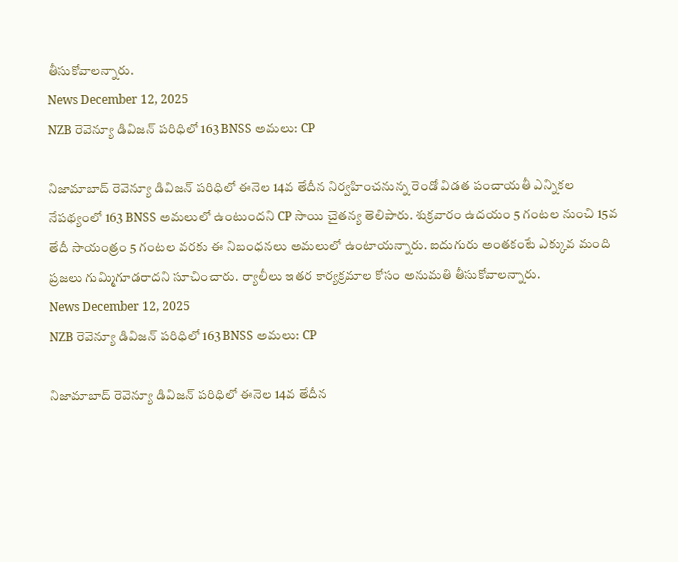తీసుకోవాలన్నారు.
News December 12, 2025
NZB రెవెన్యూ డివిజన్ పరిధిలో 163 BNSS అమలు: CP

నిజామాబాద్ రెవెన్యూ డివిజన్ పరిధిలో ఈనెల 14వ తేదీన నిర్వహించనున్న రెండో విడత పంచాయతీ ఎన్నికల నేపథ్యంలో 163 BNSS అమలులో ఉంటుందని CP సాయి చైతన్య తెలిపారు. శుక్రవారం ఉదయం 5 గంటల నుంచి 15వ తేదీ సాయంత్రం 5 గంటల వరకు ఈ నిబంధనలు అమలులో ఉంటాయన్నారు. ఐదుగురు అంతకంటే ఎక్కువ మంది ప్రజలు గుమ్మిగూడరాదని సూచించారు. ర్యాలీలు ఇతర కార్యక్రమాల కోసం అనుమతి తీసుకోవాలన్నారు.
News December 12, 2025
NZB రెవెన్యూ డివిజన్ పరిధిలో 163 BNSS అమలు: CP

నిజామాబాద్ రెవెన్యూ డివిజన్ పరిధిలో ఈనెల 14వ తేదీన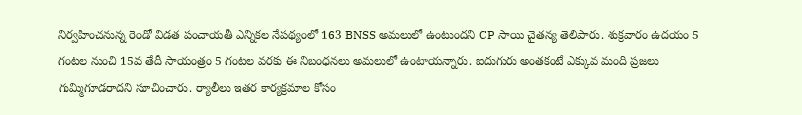నిర్వహించనున్న రెండో విడత పంచాయతీ ఎన్నికల నేపథ్యంలో 163 BNSS అమలులో ఉంటుందని CP సాయి చైతన్య తెలిపారు. శుక్రవారం ఉదయం 5 గంటల నుంచి 15వ తేదీ సాయంత్రం 5 గంటల వరకు ఈ నిబంధనలు అమలులో ఉంటాయన్నారు. ఐదుగురు అంతకంటే ఎక్కువ మంది ప్రజలు గుమ్మిగూడరాదని సూచించారు. ర్యాలీలు ఇతర కార్యక్రమాల కోసం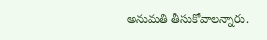అనుమతి తీసుకోవాలన్నారు.